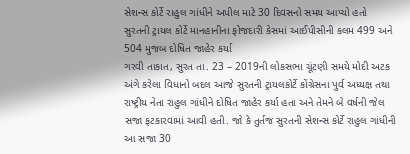સેશન્સ કોર્ટે રાહુલ ગાંધીને અપીલ માટે 30 દિવસનો સમય આપ્યો હતો
સુરતની ટ્રાયલ કોર્ટે માનહાનીના ફોજદારી કેસમાં આઈપીસીની કલમ 499 અને 504 મુજબ દોષિત જાહેર કર્યા
ગરવી તાકાત, સુરત તા. 23 – 2019ની લોકસભા ચૂંટણી સમયે મોદી અટક અંગે કરેલા વિધાનો બદલ આજે સુરતની ટ્રાયલકોર્ટે કોંગ્રેસના પુર્વ અધ્યક્ષ તથા રાષ્ટ્રીય નેતા રાહુલ ગાંધીને દોષિત જાહેર કર્યા હતા અને તેમને બે વર્ષની જેલ સજા ફટકારવામાં આવી હતી. જો કે તુર્તજ સુરતની સેશન્સ કોર્ટે રાહુલ ગાંધીની આ સજા 30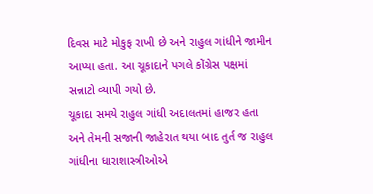દિવસ માટે મોકુફ રાખી છે અને રાહુલ ગાંધીને જામીન આપ્યા હતા. આ ચૂકાદાને પગલે કોંગ્રેસ પક્ષમાં સન્નાટો વ્યાપી ગયો છે.
ચૂકાદા સમયે રાહુલ ગાંધી અદાલતમાં હાજર હતા અને તેમની સજાની જાહેરાત થયા બાદ તુર્ત જ રાહુલ ગાંધીના ધારાશાસ્ત્રીઓએ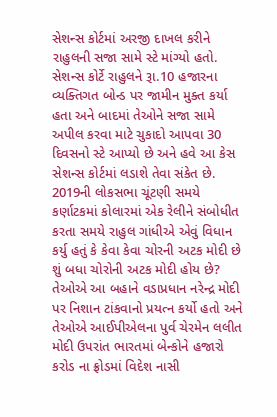સેશન્સ કોર્ટમાં અરજી દાખલ કરીને રાહુલની સજા સામે સ્ટે માંગ્યો હતો. સેશન્સ કોર્ટે રાહુલને રૂા.10 હજારના વ્યક્તિગત બોન્ડ પર જામીન મુક્ત કર્યા હતા અને બાદમાં તેઓને સજા સામે અપીલ કરવા માટે ચુકાદો આપવા 30 દિવસનો સ્ટે આપ્યો છે અને હવે આ કેસ સેશન્સ કોર્ટમાં લડાશે તેવા સંકેત છે. 2019ની લોકસભા ચૂંટણી સમયે કર્ણાટકમાં કોલારમાં એક રેલીને સંબોધીત કરતા સમયે રાહુલ ગાંધીએ એવું વિધાન કર્યુ હતું કે કેવા કેવા ચોરની અટક મોદી છે શું બધા ચોરોની અટક મોદી હોય છે?
તેઓએ આ બહાને વડાપ્રધાન નરેન્દ્ર મોદી પર નિશાન ટાંકવાનો પ્રયત્ન કર્યો હતો અને તેઓએ આઈપીએલના પુર્વ ચેરમેન લલીત મોદી ઉપરાંત ભારતમાં બેન્કોને હજારો કરોડ ના ફ્રોડમાં વિદેશ નાસી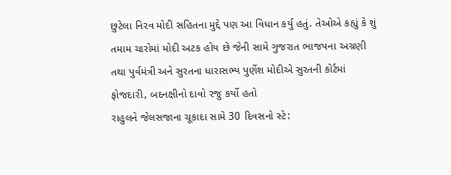છુટેલા નિરવ મોદી સહિતના મુદ્દે પણ આ વિધાન કર્યુ હતું. તેઓએ કહ્યું કે શું તમામ ચારોમાં મોદી અટક હોય છે જેની સામે ગુજરાત ભાજપના અગ્રણી તથા પુર્વમંત્રી અને સુરતના ધારાસભ્ય પુર્ણેશ મોદીએ સુરતની કોર્ટમાં ફોજદારી, બદનક્ષીનો દાવો રજુ કર્યો હતો
રાહુલને જેલસજાના ચૂકાદા સામે 30 દિવસનો સ્ટે: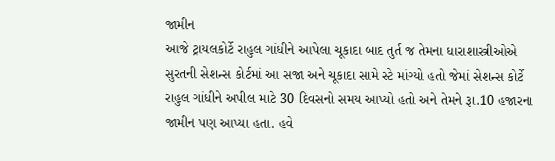જામીન
આજે ટ્રાયલકોર્ટે રાહુલ ગાંધીને આપેલા ચૂકાદા બાદ તુર્ત જ તેમના ધારાશાસ્ત્રીઓએ સુરતની સેશન્સ કોર્ટમાં આ સજા અને ચૂકાદા સામે સ્ટે માંગ્યો હતો જેમાં સેશન્સ કોર્ટે રાહુલ ગાંધીને અપીલ માટે 30 દિવસનો સમય આપ્યો હતો અને તેમને રૂા.10 હજારના જામીન પણ આપ્યા હતા. હવે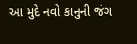આ મુદે નવો કાનુની જંગ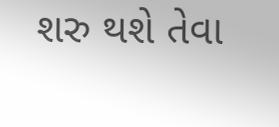શરુ થશે તેવા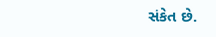સંકેત છે.